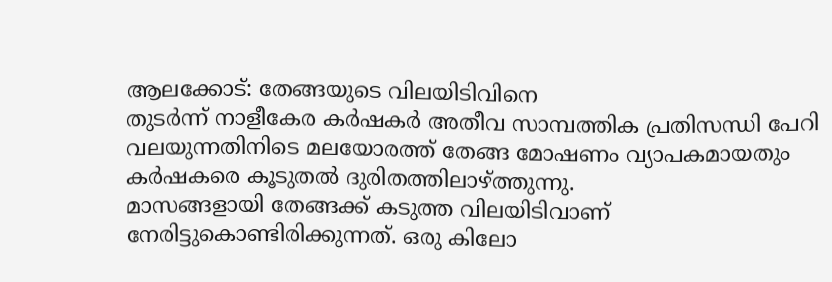ആലക്കോട്: തേങ്ങയുടെ വിലയിടിവിനെ
തുടർന്ന് നാളീകേര കർഷകർ അതീവ സാമ്പത്തിക പ്രതിസന്ധി പേറി വലയുന്നതിനിടെ മലയോരത്ത് തേങ്ങ മോഷണം വ്യാപകമായതും
കർഷകരെ കൂടുതൽ ദുരിതത്തിലാഴ്ത്തുന്നു.
മാസങ്ങളായി തേങ്ങക്ക് കടുത്ത വിലയിടിവാണ്
നേരിട്ടുകൊണ്ടിരിക്കുന്നത്. ഒരു കിലോ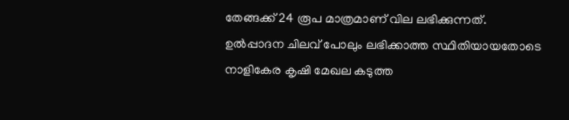തേങ്ങക്ക് 24 രൂപ മാത്രമാണ് വില ലഭിക്കുന്നത്. ഉൽപ്പാദന ചിലവ് പോലും ലഭിക്കാത്ത സ്ഥിതിയായതോടെ
നാളികേര കൃഷി മേഖല കടുത്ത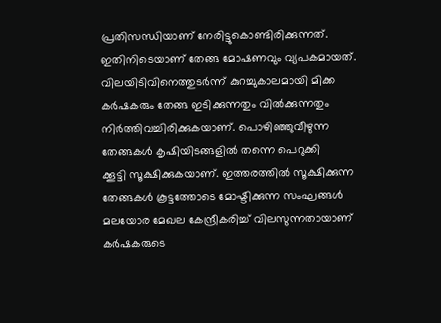പ്രതിസന്ധിയാണ് നേരിട്ടുകൊണ്ടിരിക്കുന്നത്. ഇതിനിടെയാണ് തേങ്ങ മോഷണവും വ്യപകമായത്. വിലയിടിവിനെത്തുടർന്ന് കുറച്ചുകാലമായി മിക്ക കർഷകരും തേങ്ങ ഇടിക്കുന്നതും വിൽക്കുന്നതും നിർത്തിവച്ചിരിക്കുകയാണ്. പൊഴിഞ്ഞുവീഴുന്ന തേങ്ങകൾ കൃഷിയിടങ്ങളിൽ തന്നെ പെറുക്കി
ക്കൂട്ടി സൂക്ഷിക്കുകയാണ്. ഇത്തരത്തിൽ സൂക്ഷിക്കുന്ന തേങ്ങകൾ കൂട്ടത്തോടെ മോഷ്ടിക്കുന്ന സംഘങ്ങൾ മലയോര മേഖല കേന്ദ്രീകരിച്ച് വിലസുന്നതായാണ് കർഷകരുടെ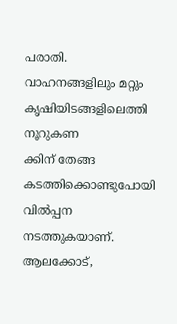പരാതി. വാഹനങ്ങളിലും മറ്റും കൃഷിയിടങ്ങളിലെത്തി നൂറുകണ
ക്കിന് തേങ്ങ കടത്തിക്കൊണ്ടുപോയി വിൽപ്പന നടത്തുകയാണ്. ആലക്കോട്,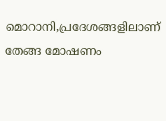മൊറാനി,പ്രദേശങ്ങളിലാണ് തേങ്ങ മോഷണം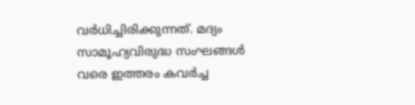വർധിച്ചിരിക്കുന്നത്. മദ്യം സാമൂഹ്യവിരുദ്ധ സംഘങ്ങൾ വരെ ഇത്തരം കവർച്ച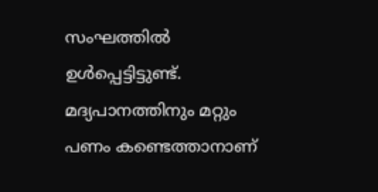സംഘത്തിൽ
ഉൾപ്പെട്ടിട്ടുണ്ട്. മദ്യപാനത്തിനും മറ്റും പണം കണ്ടെത്താനാണ്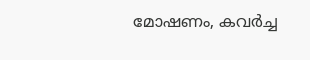മോഷണം, കവർച്ച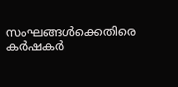സംഘങ്ങൾക്കെതിരെ കർഷകർ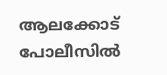ആലക്കോട് പോലീസിൽ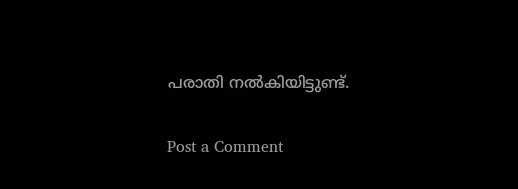പരാതി നൽകിയിട്ടുണ്ട്.

Post a Comment